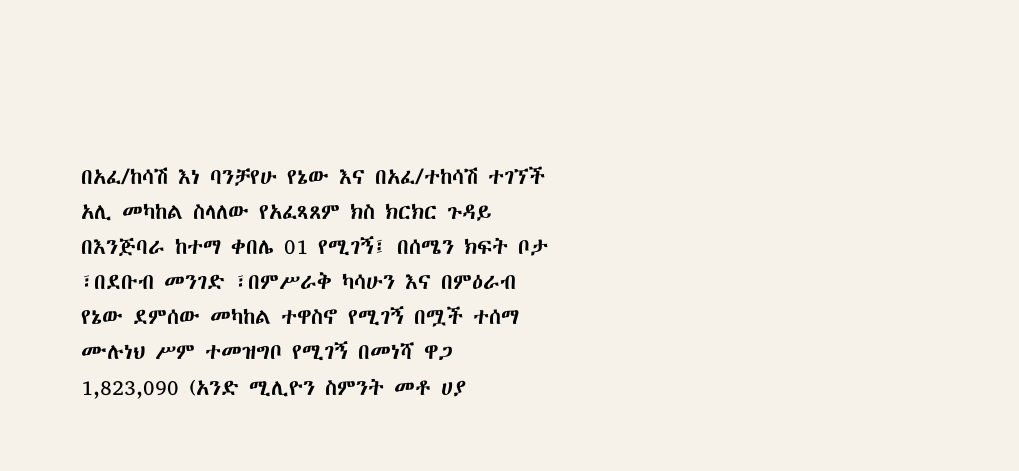በአፈ/ከሳሽ እነ ባንቻየሁ የኔው እና በአፈ/ተከሳሽ ተገኘች አሊ መካከል ስላለው የአፈጻጸም ክስ ክርክር ጉዳይ በእንጅባራ ከተማ ቀበሌ 01 የሚገኝ፤ በሰሜን ክፍት ቦታ ፣በደቡብ መንገድ ፣በምሥራቅ ካሳሁን እና በምዕራብ የኔው ደምሰው መካከል ተዋስኖ የሚገኝ በሟች ተሰማ ሙሉነህ ሥም ተመዝግቦ የሚገኝ በመነሻ ዋጋ 1,823,090 (አንድ ሚሊዮን ስምንት መቶ ሀያ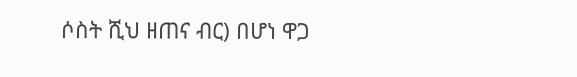ሶስት ሺህ ዘጠና ብር) በሆነ ዋጋ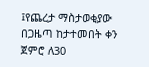፤የጨረታ ማስታወቂያው በጋዜጣ ከታተመበት ቀን ጀምሮ ለ30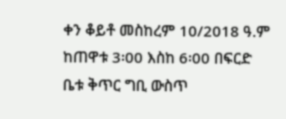ቀን ቆይቶ መስከረም 10/2018 ዓ.ም ከጠዋቱ 3፡00 እስከ 6፡00 በፍርድ ቤቱ ቅጥር ግቢ ውስጥ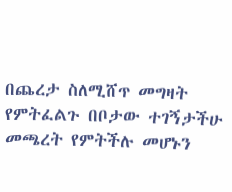በጨረታ ስለሚሸጥ መግዛት የምትፈልጉ በቦታው ተገኝታችሁ መጫረት የምትችሉ መሆኑን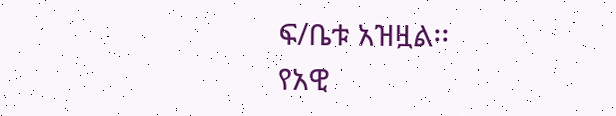ፍ/ቤቱ አዝዟል፡፡
የአዊ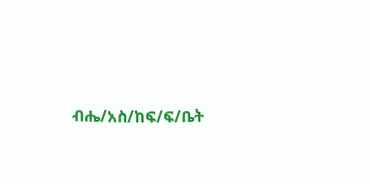ብሔ/አስ/ከፍ/ፍ/ቤት